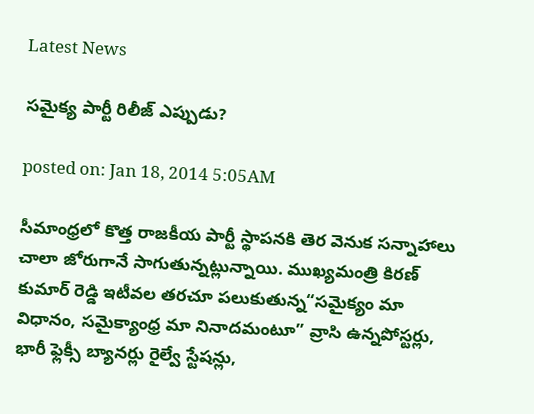Latest News

సమైక్య పార్టీ రిలీజ్ ఎప్పుడు?

posted on: Jan 18, 2014 5:05AM

సీమాంధ్రలో కొత్త రాజకీయ పార్టీ స్థాపనకి తెర వెనుక సన్నాహాలు చాలా జోరుగానే సాగుతున్నట్లున్నాయి. ముఖ్యమంత్రి కిరణ్ కుమార్ రెడ్డి ఇటీవల తరచూ పలుకుతున్న“సమైక్యం మా విధానం, సమైక్యాంధ్ర మా నినాదమంటూ” వ్రాసి ఉన్నపోస్టర్లు, భారీ ఫ్లెక్సీ బ్యానర్లు రైల్వే స్టేషన్లు,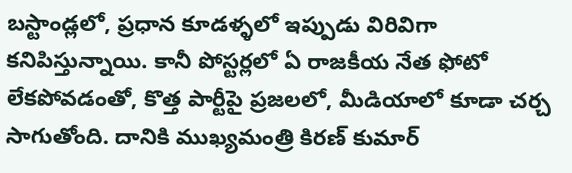బస్టాండ్లలో, ప్రధాన కూడళ్ళలో ఇప్పుడు విరివిగా కనిపిస్తున్నాయి. కానీ పోస్టర్లలో ఏ రాజకీయ నేత ఫోటో లేకపోవడంతో, కొత్త పార్టీపై ప్రజలలో, మీడియాలో కూడా చర్చ సాగుతోంది. దానికి ముఖ్యమంత్రి కిరణ్ కుమార్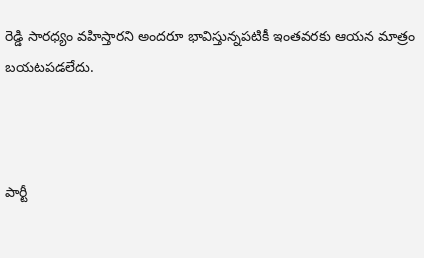రెడ్డి సారధ్యం వహిస్తారని అందరూ భావిస్తున్నపటికీ ఇంతవరకు ఆయన మాత్రం బయటపడలేదు.



పార్టీ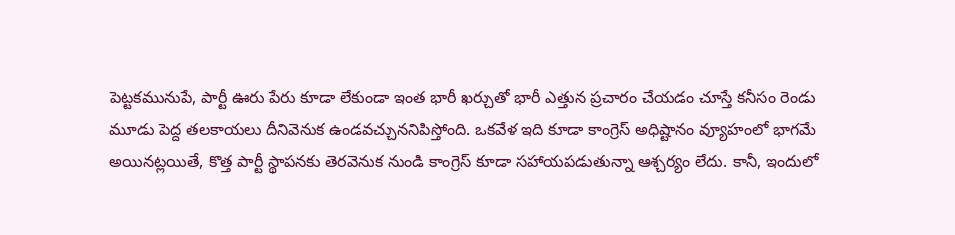పెట్టకమునుపే, పార్టీ ఊరు పేరు కూడా లేకుండా ఇంత భారీ ఖర్చుతో భారీ ఎత్తున ప్రచారం చేయడం చూస్తే కనీసం రెండు మూడు పెద్ద తలకాయలు దీనివెనుక ఉండవచ్చుననిపిస్తోంది. ఒకవేళ ఇది కూడా కాంగ్రెస్ అధిష్టానం వ్యూహంలో భాగమే అయినట్లయితే, కొత్త పార్టీ స్థాపనకు తెరవెనుక నుండి కాంగ్రెస్ కూడా సహాయపడుతున్నా ఆశ్చర్యం లేదు. కానీ, ఇందులో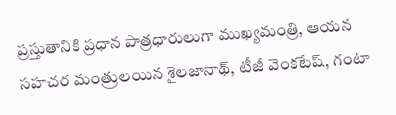ప్రస్తుతానికి ప్రధాన పాత్రధారులుగా ముఖ్యమంత్రి, ఆయన సహచర మంత్రులయిన శైలజానాథ్, టీజీ వెంకటేష్, గంటా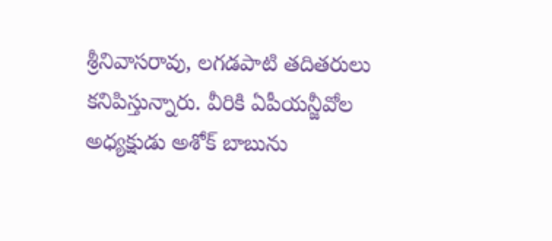శ్రీనివాసరావు, లగడపాటి తదితరులు కనిపిస్తున్నారు. వీరికి ఏపీయన్జీవోల అధ్యక్షుడు అశోక్ బాబును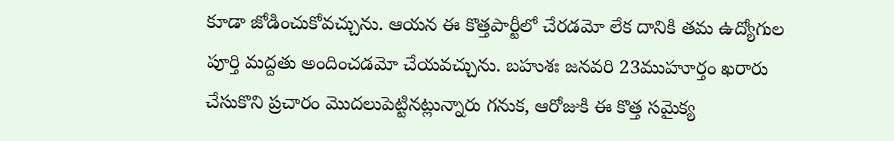కూడా జోడించుకోవచ్చును. ఆయన ఈ కొత్తపార్టీలో చేరడమో లేక దానికి తమ ఉద్యోగుల పూర్తి మద్దతు అందించడమో చేయవచ్చును. బహుశః జనవరి 23ముహూర్తం ఖరారు చేసుకొని ప్రచారం మొదలుపెట్టినట్లున్నారు గనుక, ఆరోజుకి ఈ కొత్త సమైక్య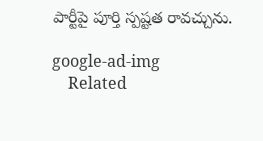పార్టీపై పూర్తి స్పష్టత రావచ్చును.

google-ad-img
    Related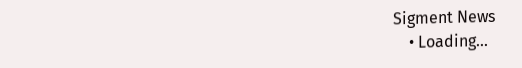Sigment News
    • Loading...